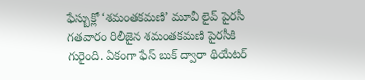ఫేస్బుక్లో ‘శమంతకమణి’ మూవీ లైవ్ పైరసీ
గతవారం రిలీజైన శమంతకమణి పైరసీకి గురైంది. ఏకంగా ఫేస్ బుక్ ద్వారా థియేటర్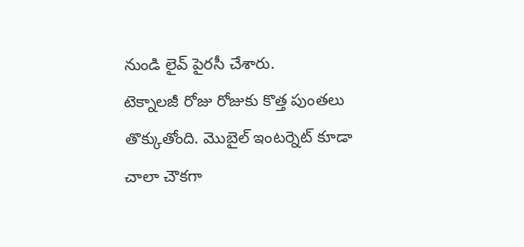నుండి లైవ్ పైరసీ చేశారు.
టెక్నాలజీ రోజు రోజుకు కొత్త పుంతలు తొక్కుతోంది. మొబైల్ ఇంటర్నెట్ కూడా చాలా చౌకగా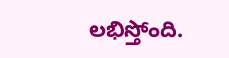లభిస్తోంది.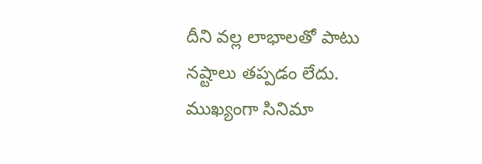దీని వల్ల లాభాలతో పాటు నష్టాలు తప్పడం లేదు. ముఖ్యంగా సినిమా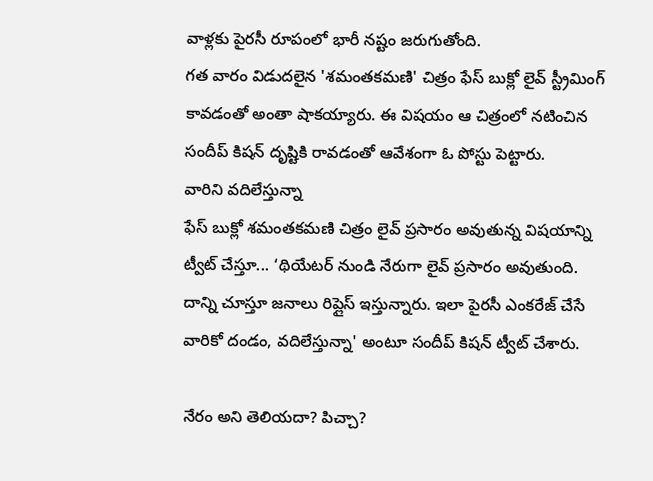వాళ్లకు పైరసీ రూపంలో భారీ నష్టం జరుగుతోంది.
గత వారం విడుదలైన 'శమంతకమణి' చిత్రం ఫేస్ బుక్లో లైవ్ స్ట్రీమింగ్ కావడంతో అంతా షాకయ్యారు. ఈ విషయం ఆ చిత్రంలో నటించిన సందీప్ కిషన్ దృష్టికి రావడంతో ఆవేశంగా ఓ పోస్టు పెట్టారు.
వారిని వదిలేస్తున్నా
ఫేస్ బుక్లో శమంతకమణి చిత్రం లైవ్ ప్రసారం అవుతున్న విషయాన్ని ట్వీట్ చేస్తూ... ‘థియేటర్ నుండి నేరుగా లైవ్ ప్రసారం అవుతుంది. దాన్ని చూస్తూ జనాలు రిప్లైస్ ఇస్తున్నారు. ఇలా పైరసీ ఎంకరేజ్ చేసే వారికో దండం, వదిలేస్తున్నా' అంటూ సందీప్ కిషన్ ట్వీట్ చేశారు.

నేరం అని తెలియదా? పిచ్చా?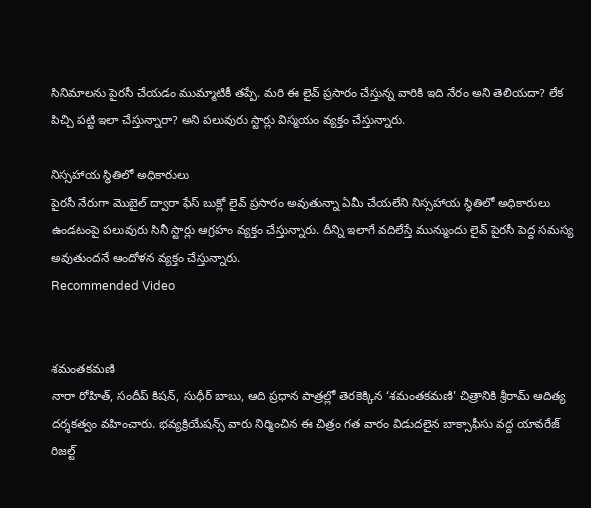సినిమాలను పైరసీ చేయడం ముమ్మాటికీ తప్పే. మరి ఈ లైవ్ ప్రసారం చేస్తున్న వారికి ఇది నేరం అని తెలియదా? లేక పిచ్చి పట్టి ఇలా చేస్తున్నారా? అని పలువురు స్టార్లు విస్మయం వ్యక్తం చేస్తున్నారు.

నిస్సహాయ స్థితిలో అధికారులు
పైరసీ నేరుగా మొబైల్ ద్వారా ఫేస్ బుక్లో లైవ్ ప్రసారం అవుతున్నా ఏమీ చేయలేని నిస్సహాయ స్థితిలో అధికారులు ఉండటంపై పలువురు సినీ స్టార్లు ఆగ్రహం వ్యక్తం చేస్తున్నారు. దీన్ని ఇలాగే వదిలేస్తే మున్ముందు లైవ్ పైరసీ పెద్ద సమస్య అవుతుందనే ఆందోళన వ్యక్తం చేస్తున్నారు.
Recommended Video


శమంతకమణి
నారా రోహిత్, సందీప్ కిషన్, సుధీర్ బాబు, ఆది ప్రధాన పాత్రల్లో తెరకెక్కిన ‘శమంతకమణి' చిత్రానికి శ్రీరామ్ ఆదిత్య దర్శకత్వం వహించారు. భవ్యక్రియేషన్స్ వారు నిర్మించిన ఈ చిత్రం గత వారం విడుదలైన బాక్సాఫీసు వద్ద యావరేజ్ రిజల్ట్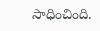సాధించింది.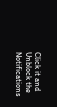Click it and Unblock the Notifications